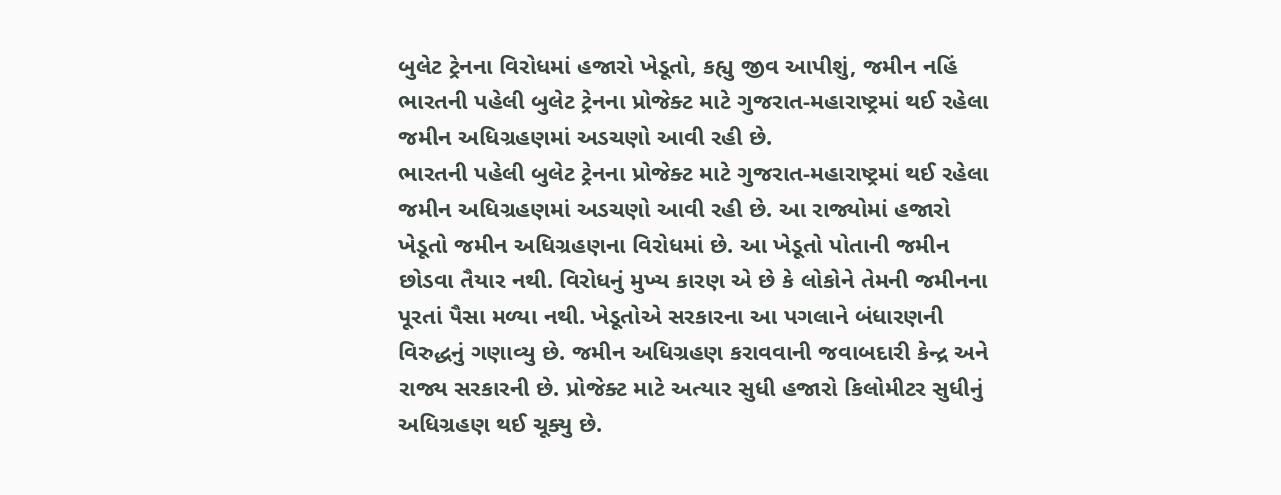બુલેટ ટ્રેનના વિરોધમાં હજારો ખેડૂતો, કહ્યુ જીવ આપીશું, જમીન નહિં
ભારતની પહેલી બુલેટ ટ્રેનના પ્રોજેક્ટ માટે ગુજરાત-મહારાષ્ટ્રમાં થઈ રહેલા જમીન અધિગ્રહણમાં અડચણો આવી રહી છે.
ભારતની પહેલી બુલેટ ટ્રેનના પ્રોજેક્ટ માટે ગુજરાત-મહારાષ્ટ્રમાં થઈ રહેલા જમીન અધિગ્રહણમાં અડચણો આવી રહી છે. આ રાજ્યોમાં હજારો ખેડૂતો જમીન અધિગ્રહણના વિરોધમાં છે. આ ખેડૂતો પોતાની જમીન છોડવા તૈયાર નથી. વિરોધનું મુખ્ય કારણ એ છે કે લોકોને તેમની જમીનના પૂરતાં પૈસા મળ્યા નથી. ખેડૂતોએ સરકારના આ પગલાને બંધારણની વિરુદ્ધનું ગણાવ્યુ છે. જમીન અધિગ્રહણ કરાવવાની જવાબદારી કેન્દ્ર અને રાજ્ય સરકારની છે. પ્રોજેક્ટ માટે અત્યાર સુધી હજારો કિલોમીટર સુધીનું અધિગ્રહણ થઈ ચૂક્યુ છે.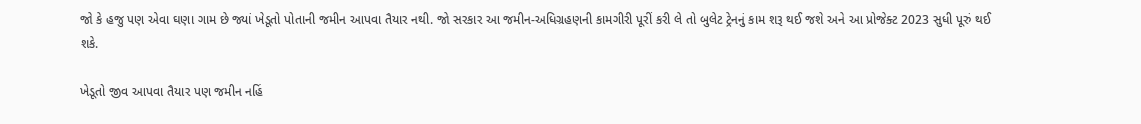જો કે હજુ પણ એવા ઘણા ગામ છે જ્યાં ખેડૂતો પોતાની જમીન આપવા તૈયાર નથી. જો સરકાર આ જમીન-અધિગ્રહણની કામગીરી પૂરીં કરી લે તો બુલેટ ટ્રેનનું કામ શરૂ થઈ જશે અને આ પ્રોજેક્ટ 2023 સુધી પૂરું થઈ શકે.

ખેડૂતો જીવ આપવા તૈયાર પણ જમીન નહિં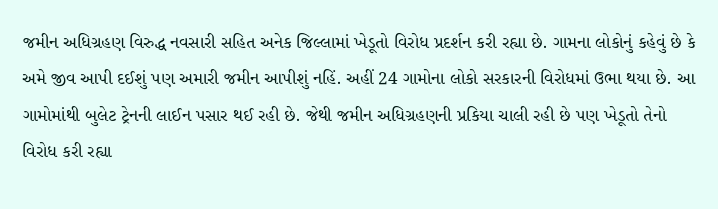જમીન અધિગ્રહણ વિરુદ્ધ નવસારી સહિત અનેક જિલ્લામાં ખેડૂતો વિરોધ પ્રદર્શન કરી રહ્યા છે. ગામના લોકોનું કહેવું છે કે અમે જીવ આપી દઈશું પણ અમારી જમીન આપીશું નહિં. અહીં 24 ગામોના લોકો સરકારની વિરોધમાં ઉભા થયા છે. આ ગામોમાંથી બુલેટ ટ્રેનની લાઈન પસાર થઈ રહી છે. જેથી જમીન અધિગ્રહણની પ્રકિયા ચાલી રહી છે પણ ખેડૂતો તેનો વિરોધ કરી રહ્યા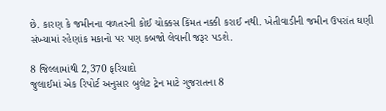છે. કારણ કે જમીનના વળતરની કોઈ ચોક્કસ કિંમત નક્કી કરાઈ નથી. ખેતીવાડીની જમીન ઉપરાંત ઘણી સંખ્યામાં રહેણાંક મકાનો પર પણ કબજો લેવાની જરૂર પડશે.

8 જિલ્લામાંથી 2,370 ફરિયાદો
જુલાઈમાં એક રિપોર્ટ અનુસાર બુલેટ ટ્રેન માટે ગુજરાતના 8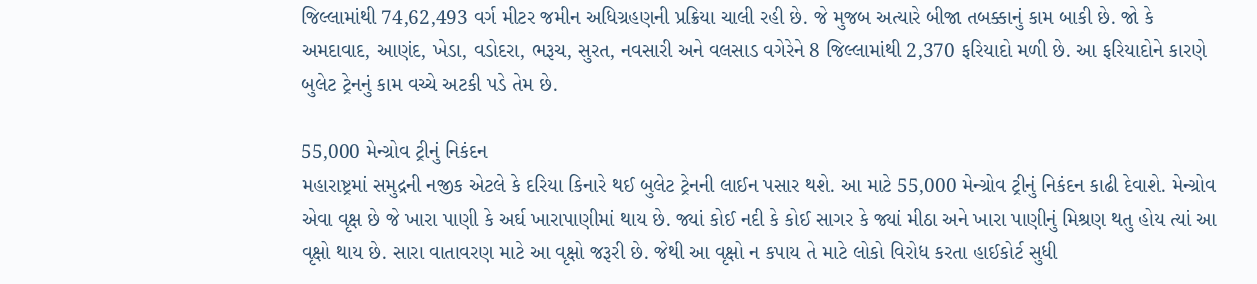જિલ્લામાંથી 74,62,493 વર્ગ મીટર જમીન અધિગ્રહણની પ્રક્રિયા ચાલી રહી છે. જે મુજબ અત્યારે બીજા તબક્કાનું કામ બાકી છે. જો કે અમદાવાદ, આણંદ, ખેડા, વડોદરા, ભરૂચ, સુરત, નવસારી અને વલસાડ વગેરેને 8 જિલ્લામાંથી 2,370 ફરિયાદો મળી છે. આ ફરિયાદોને કારણે બુલેટ ટ્રેનનું કામ વચ્ચે અટકી પડે તેમ છે.

55,000 મેન્ગ્રોવ ટ્રીનું નિકંદન
મહારાષ્ટ્રમાં સમુદ્રની નજીક એટલે કે દરિયા કિનારે થઈ બુલેટ ટ્રેનની લાઈન પસાર થશે. આ માટે 55,000 મેન્ગ્રોવ ટ્રીનું નિકંદન કાઢી દેવાશે. મેન્ગ્રોવ એવા વૃક્ષ છે જે ખારા પાણી કે અર્ઘ ખારાપાણીમાં થાય છે. જ્યાં કોઈ નદી કે કોઈ સાગર કે જ્યાં મીઠા અને ખારા પાણીનું મિશ્રણ થતુ હોય ત્યાં આ વૃક્ષો થાય છે. સારા વાતાવરણ માટે આ વૃક્ષો જરૂરી છે. જેથી આ વૃક્ષો ન કપાય તે માટે લોકો વિરોધ કરતા હાઈકોર્ટ સુધી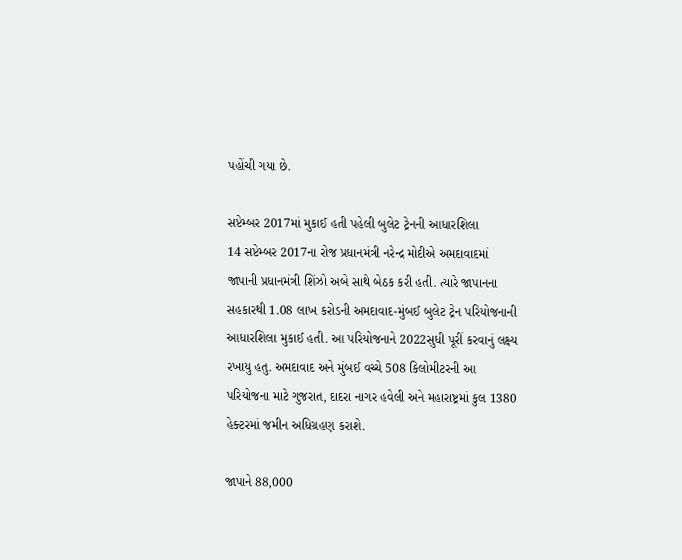પહોંચી ગયા છે.

સપ્ટેમ્બર 2017માં મુકાઈ હતી પહેલી બુલેટ ટ્રેનની આધારશિલા
14 સપ્ટેમ્બર 2017ના રોજ પ્રધાનમંત્રી નરેન્દ્ર મોદીએ અમદાવાદમાં જાપાની પ્રધાનમંત્રી શિંઝો અબે સાથે બેઠક કરી હતી. ત્યારે જાપાનના સહકારથી 1.08 લાખ કરોડની અમદાવાદ-મુંબઈ બુલેટ ટ્રેન પરિયોજનાની આધારશિલા મુકાઈ હતી. આ પરિયોજનાને 2022સુધી પૂરીં કરવાનું લક્ષ્ય રખાયુ હતુ. અમદાવાદ અને મુંબઈ વચ્ચે 508 કિલોમીટરની આ પરિયોજના માટે ગુજરાત, દાદરા નાગર હવેલી અને મહારાષ્ટ્રમાં કુલ 1380 હેક્ટરમાં જમીન અધિગ્રહણ કરાશે.

જાપાને 88,000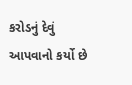કરોડનું દેવું આપવાનો કર્યો છે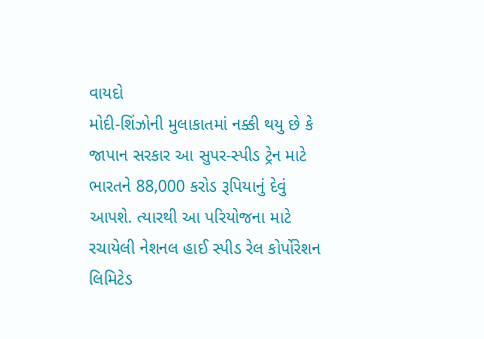વાયદો
મોદી-શિંઝોની મુલાકાતમાં નક્કી થયુ છે કે જાપાન સરકાર આ સુપર-સ્પીડ ટ્રેન માટે ભારતને 88,000 કરોડ રૂપિયાનું દેવું આપશે. ત્યારથી આ પરિયોજના માટે રચાયેલી નેશનલ હાઈ સ્પીડ રેલ કોર્પોરેશન લિમિટેડ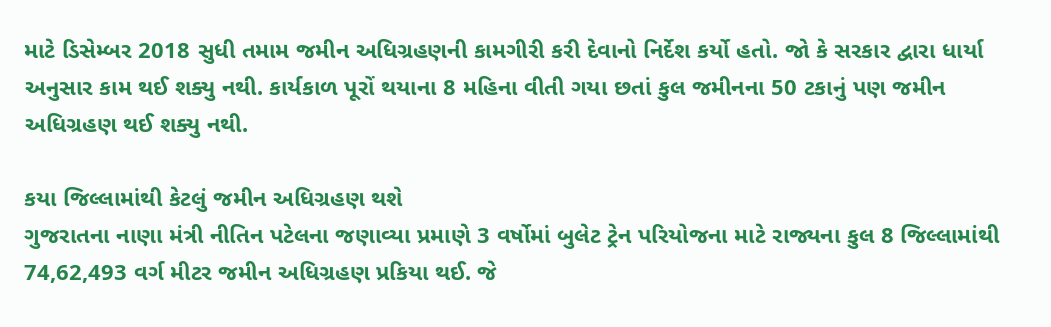માટે ડિસેમ્બર 2018 સુધી તમામ જમીન અધિગ્રહણની કામગીરી કરી દેવાનો નિર્દેશ કર્યો હતો. જો કે સરકાર દ્વારા ધાર્યા અનુસાર કામ થઈ શક્યુ નથી. કાર્યકાળ પૂરોં થયાના 8 મહિના વીતી ગયા છતાં કુલ જમીનના 50 ટકાનું પણ જમીન અધિગ્રહણ થઈ શક્યુ નથી.

કયા જિલ્લામાંથી કેટલું જમીન અધિગ્રહણ થશે
ગુજરાતના નાણા મંત્રી નીતિન પટેલના જણાવ્યા પ્રમાણે 3 વર્ષોમાં બુલેટ ટ્રેન પરિયોજના માટે રાજ્યના કુલ 8 જિલ્લામાંથી 74,62,493 વર્ગ મીટર જમીન અધિગ્રહણ પ્રકિયા થઈ. જે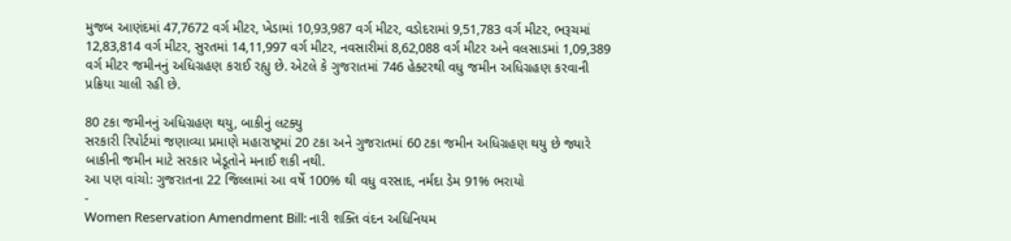મુજબ આણંદમાં 47,7672 વર્ગ મીટર, ખેડામાં 10,93,987 વર્ગ મીટર, વડોદરામાં 9,51,783 વર્ગ મીટર, ભરૂચમાં 12,83,814 વર્ગ મીટર, સુરતમાં 14,11,997 વર્ગ મીટર, નવસારીમાં 8,62,088 વર્ગ મીટર અને વલસાડમાં 1,09,389 વર્ગ મીટર જમીનનું અધિગ્રહણ કરાઈ રહ્યુ છે. એટલે કે ગુજરાતમાં 746 હેક્ટરથી વધુ જમીન અધિગ્રહણ કરવાની પ્રક્રિયા ચાલી રહી છે.

80 ટકા જમીનનું અધિગ્રહણ થયુ, બાકીનું લટક્યુ
સરકારી રિપોર્ટમાં જણાવ્યા પ્રમાણે મહારાષ્ટ્રમાં 20 ટકા અને ગુજરાતમાં 60 ટકા જમીન અધિગ્રહણ થયુ છે જ્યારે બાકીની જમીન માટે સરકાર ખેડૂતોને મનાઈ શકી નથી.
આ પણ વાંચો: ગુજરાતના 22 જિલ્લામાં આ વર્ષે 100% થી વધુ વરસાદ, નર્મદા ડેમ 91% ભરાયો
-
Women Reservation Amendment Bill: નારી શક્તિ વંદન અધિનિયમ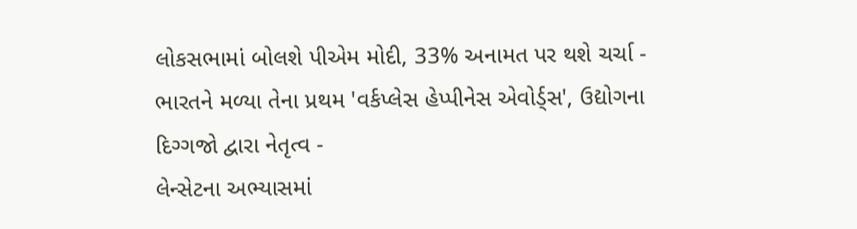લોકસભામાં બોલશે પીએમ મોદી, 33% અનામત પર થશે ચર્ચા -
ભારતને મળ્યા તેના પ્રથમ 'વર્કપ્લેસ હેપ્પીનેસ એવોર્ડ્સ', ઉદ્યોગના દિગ્ગજો દ્વારા નેતૃત્વ -
લેન્સેટના અભ્યાસમાં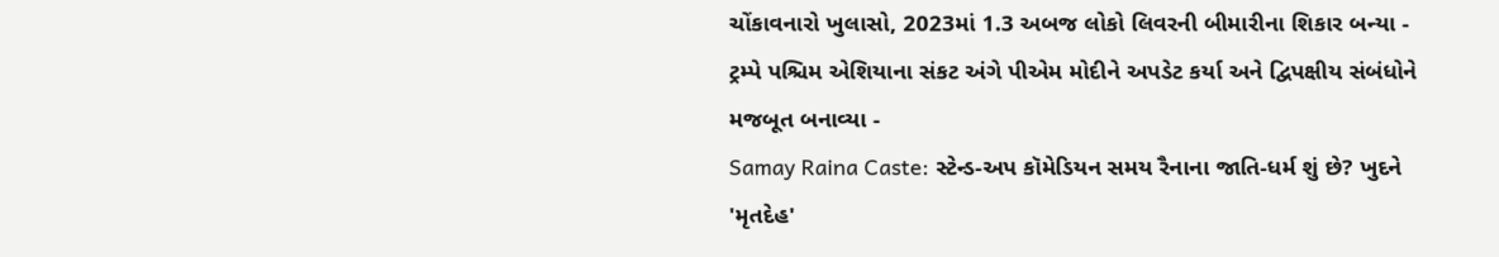ચોંકાવનારો ખુલાસો, 2023માં 1.3 અબજ લોકો લિવરની બીમારીના શિકાર બન્યા -
ટ્રમ્પે પશ્ચિમ એશિયાના સંકટ અંગે પીએમ મોદીને અપડેટ કર્યા અને દ્વિપક્ષીય સંબંધોને મજબૂત બનાવ્યા -
Samay Raina Caste: સ્ટેન્ડ-અપ કૉમેડિયન સમય રૈનાના જાતિ-ધર્મ શું છે? ખુદને 'મૃતદેહ'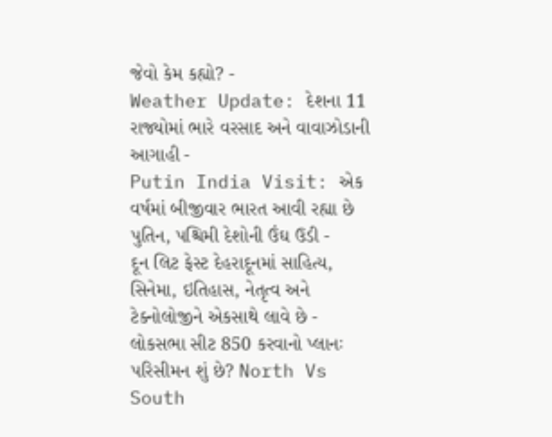જેવો કેમ કહ્યો? -
Weather Update: દેશના 11 રાજ્યોમાં ભારે વરસાદ અને વાવાઝોડાની આગાહી -
Putin India Visit: એક વર્ષમાં બીજીવાર ભારત આવી રહ્યા છે પુતિન, પશ્ચિમી દેશોની ઉંઘ ઉડી -
દૂન લિટ ફેસ્ટ દેહરાદૂનમાં સાહિત્ય, સિનેમા, ઇતિહાસ, નેતૃત્વ અને ટેક્નોલોજીને એકસાથે લાવે છે -
લોકસભા સીટ 850 કરવાનો પ્લાનઃ પરિસીમન શું છે? North Vs South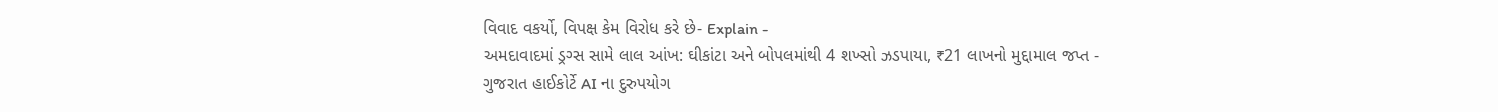વિવાદ વકર્યો, વિપક્ષ કેમ વિરોધ કરે છે- Explain -
અમદાવાદમાં ડ્રગ્સ સામે લાલ આંખ: ઘીકાંટા અને બોપલમાંથી 4 શખ્સો ઝડપાયા, ₹21 લાખનો મુદ્દામાલ જપ્ત -
ગુજરાત હાઈકોર્ટે AI ના દુરુપયોગ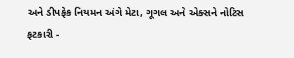અને ડીપફેક નિયમન અંગે મેટા, ગૂગલ અને એક્સને નોટિસ ફટકારી -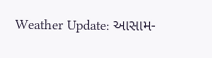Weather Update: આસામ-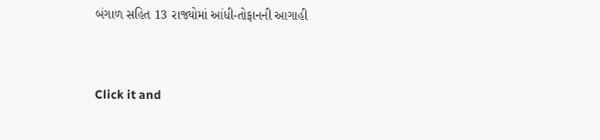બંગાળ સહિત 13 રાજ્યોમાં આંધી-તોફાનની આગાહી


Click it and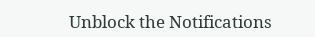Unblock the Notifications